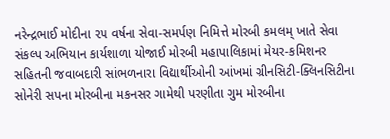નરેન્દ્રભાઈ મોદીના ૨૫ વર્ષના સેવા-સમર્પણ નિમિત્તે મોરબી કમલમ્ ખાતે સેવા સંકલ્પ અભિયાન કાર્યશાળા યોજાઈ મોરબી મહાપાલિકામાં મેયર-કમિશનર સહિતની જવાબદારી સાંભળનારા વિદ્યાર્થીઓની આંખમાં ગ્રીનસિટી-ક્લિનસિટીના સોનેરી સપના મોરબીના મકનસર ગામેથી પરણીતા ગુમ મોરબીના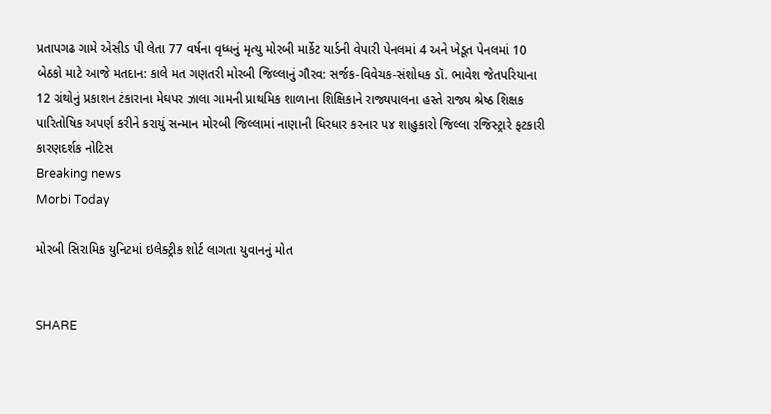પ્રતાપગઢ ગામે એસીડ પી લેતા 77 વર્ષના વૃધ્ધનું મૃત્યુ મોરબી માર્કેટ યાર્ડની વેપારી પેનલમાં 4 અને ખેડૂત પેનલમાં 10 બેઠકો માટે આજે મતદાન: કાલે મત ગણતરી મોરબી જિલ્લાનું ગૌરવ: સર્જક-વિવેચક-સંશોધક ડૉ. ભાવેશ જેતપરિયાના 12 ગ્રંથોનું પ્રકાશન ટંકારાના મેઘપર ઝાલા ગામની પ્રાથમિક શાળાના શિક્ષિકાને રાજ્યપાલના હસ્તે રાજ્ય શ્રેષ્ઠ શિક્ષક પારિતોષિક અપર્ણ કરીને કરાયું સન્માન મોરબી જિલ્લામાં નાણાની ધિરધાર કરનાર ૫૪ શાહુકારો જિલ્લા રજિસ્ટ્રારે ફટકારી કારણદર્શક નોટિસ
Breaking news
Morbi Today

મોરબી સિરામિક યુનિટમાં ઇલેક્ટ્રીક શોર્ટ લાગતા યુવાનનું મોત


SHARE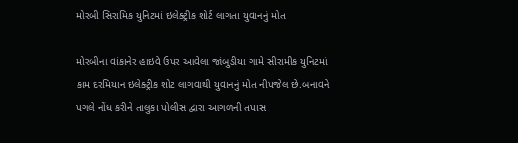મોરબી સિરામિક યુનિટમાં ઇલેક્ટ્રીક શોર્ટ લાગતા યુવાનનું મોત

મોરબીના વાંકાનેર હાઇવે ઉપર આવેલા જાંબુડીયા ગામે સીરામીક યુનિટમાં કામ દરમિયાન ઇલેક્ટ્રીક શોટ લાગવાથી યુવાનનું મોત નીપજેલ છે.બનાવને પગલે નોંધ કરીને તાલુકા પોલીસ દ્વારા આગળની તપાસ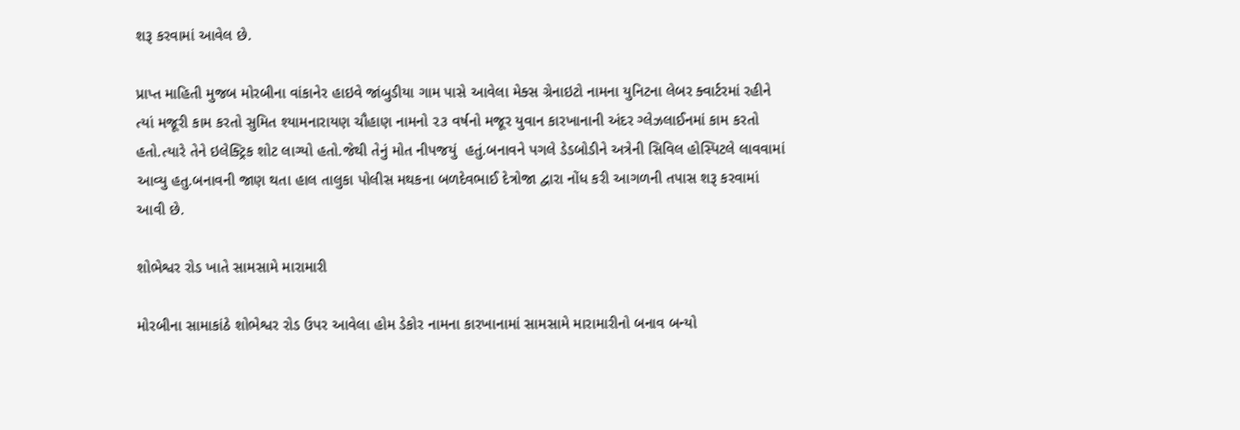શરૂ કરવામાં આવેલ છે.

પ્રાપ્ત માહિતી મુજબ મોરબીના વાંકાનેર હાઇવે જાંબુડીયા ગામ પાસે આવેલા મેક્સ ગ્રેનાઇટો નામના યુનિટના લેબર ક્વાર્ટરમાં રહીને ત્યાં મજૂરી કામ કરતો સુમિત શ્યામનારાયણ ચૌહાણ નામનો ૨૩ વર્ષનો મજૂર યુવાન કારખાનાની અંદર ગ્લેઝલાઈનમાં કામ કરતો હતો.ત્યારે તેને ઇલેક્ટ્રિક શોટ લાગ્યો હતો.જેથી તેનું મોત નીપજયું  હતું.બનાવને પગલે ડેડબોડીને અત્રેની સિવિલ હોસ્પિટલે લાવવામાં આવ્યુ હતુ.બનાવની જાણ થતા હાલ તાલુકા પોલીસ મથકના બળદેવભાઈ દેત્રોજા દ્વારા નોંધ કરી આગળની તપાસ શરૂ કરવામાં આવી છે.

શોભેશ્વર રોડ ખાતે સામસામે મારામારી

મોરબીના સામાકાંઠે શોભેશ્વર રોડ ઉપર આવેલા હોમ ડેકોર નામના કારખાનામાં સામસામે મારામારીનો બનાવ બન્યો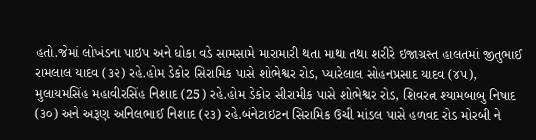હતો.જેમાં લોખંડના પાઇપ અને ધોકા વડે સામસામે મારામારી થતા માથા તથા શરીરે ઇજાગ્રસ્ત હાલતમાં જીતુભાઈ રામલાલ યાદવ (૩૨) રહે.હોમ ડેકોર સિરામિક પાસે શોભેશ્વર રોડ, પ્યારેલાલ સોહનપ્રસાદ યાદવ (૪૫), મુલાયમસિંહ મહાવીરસિંહ નિશાદ (25) રહે.હોમ ડેકોર સીરામીક પાસે શોભેશ્વર રોડ, શિવરત્ન શ્યામબાબુ નિષાદ (૩૦) અને અરૂણ અનિલભાઈ નિશાદ (૨૩) રહે.બંનેટાઇટન સિરામિક ઉચી માંડલ પાસે હળવદ રોડ મોરબી ને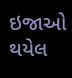ઇજાઓ થયેલ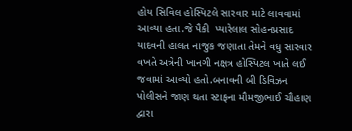હોય સિવિલ હોસ્પિટલે સારવાર માટે લાવવામાં આવ્યા હતા.જે પૈકી  પ્યારેલાલ સોહનપ્રસાદ યાદવની હાલત નાજુક જણાતા તેમને વધુ સારવાર વખતે અત્રેની ખાનગી નક્ષત્ર હોસ્પિટલ ખાતે લઈ જવામાં આવ્યો હતો.બનાવની બી ડિવિઝન પોલીસને જાણ થતા સ્ટાફના મૌમજીભાઈ ચૌહાણ દ્વારા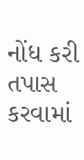નોંધ કરી તપાસ કરવામાં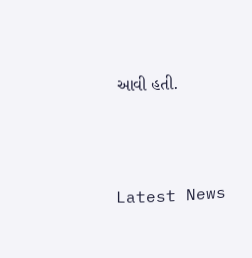આવી હતી.




Latest News